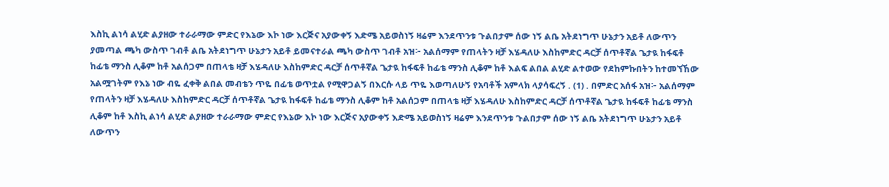እስኪ ልነሳ ልሂድ ልያዘው ተራራማው ምድር የእኔው እኮ ነው እርጅና አያውቀኝ እድሜ አይወስነኝ ዛሬም እንደጥንቱ ጉልበታም ሰው ነኝ ልቤ አትደነግጥ ሁኔታን አይቶ ለውጥን ያመጣል ጫካ ውስጥ ገብቶ ልቤ አትደነግጥ ሁኔታን አይቶ ይመናተራል ጫካ ውስጥ ገብቶ አዝ፦ አልሰማም የጠላትን ዛቻ እሄዳለሁ እስከምድር ዳርቻ ሰጥቶኛል ጌታዪ ከፋፍቶ ከፊቴ ማንስ ሊቆም ከቶ አልሰጋም በጠላቴ ዛቻ እሄዳለሁ እስከምድር ዳርቻ ሰጥቶኛል ጌታዪ ከፋፍቶ ከፊቴ ማንስ ሊቆም ከቶ እልፍ ልበል ልሂድ ልተወው የደከምኩበትን ከተመኘኸው አልሟገትም የእኔ ነው ብዬ ፈቀቅ ልበል መብቴን ጥዬ በፊቴ ወጥቷል የሚዋጋልኝ በእርሱ ላይ ጥዬ እወጣለሁኝ የአባቶች አምላክ ላያሳፍረኝ . (1) . በምድር አሰፋ አዝ፦ አልሰማም የጠላትን ዛቻ እሄዳለሁ እስከምድር ዳርቻ ሰጥቶኛል ጌታዪ ከፋፍቶ ከፊቴ ማንስ ሊቆም ከቶ አልሰጋም በጠላቴ ዛቻ እሄዳለሁ እስከምድር ዳርቻ ሰጥቶኛል ጌታዪ ከፋፍቶ ከፊቴ ማንስ ሊቆም ከቶ እስኪ ልነሳ ልሂድ ልያዘው ተራራማው ምድር የእኔው እኮ ነው እርጅና አያውቀኝ እድሜ አይወስነኝ ዛሬም እንደጥንቱ ጉልበታም ሰው ነኝ ልቤ አትደነግጥ ሁኔታን አይቶ ለውጥን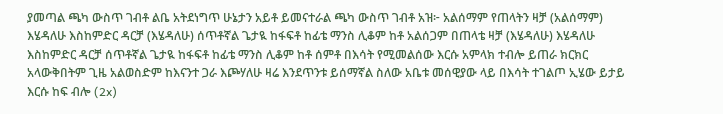ያመጣል ጫካ ውስጥ ገብቶ ልቤ አትደነግጥ ሁኔታን አይቶ ይመናተራል ጫካ ውስጥ ገብቶ አዝ፦ አልሰማም የጠላትን ዛቻ (አልሰማም) እሄዳለሁ እስከምድር ዳርቻ (እሄዳለሁ) ሰጥቶኛል ጌታዪ ከፋፍቶ ከፊቴ ማንስ ሊቆም ከቶ አልሰጋም በጠላቴ ዛቻ (እሄዳለሁ) እሄዳለሁ እስከምድር ዳርቻ ሰጥቶኛል ጌታዪ ከፋፍቶ ከፊቴ ማንስ ሊቆም ከቶ ሰምቶ በእሳት የሚመልሰው እርሱ አምላክ ተብሎ ይጠራ ክርክር አላውቅበትም ጊዜ አልወስድም ከእናንተ ጋራ እጮሃለሁ ዛሬ እንደጥንቱ ይሰማኛል ስለው አቤቱ መሰዊያው ላይ በእሳት ተገልጦ ኢሄው ይታይ እርሱ ከፍ ብሎ (2x)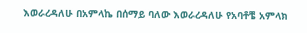እወራረዳለሁ በአምላኬ በሰማይ ባለው እወራረዳለሁ የአባቶቼ አምላክ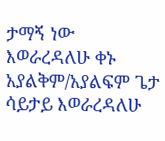ታማኝ ነው እወራረዳለሁ ቀኑ አያልቅም/አያልፍም ጌታ ሳይታይ እወራረዳለሁ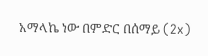አማላኬ ነው በምድር በሰማይ (2x)